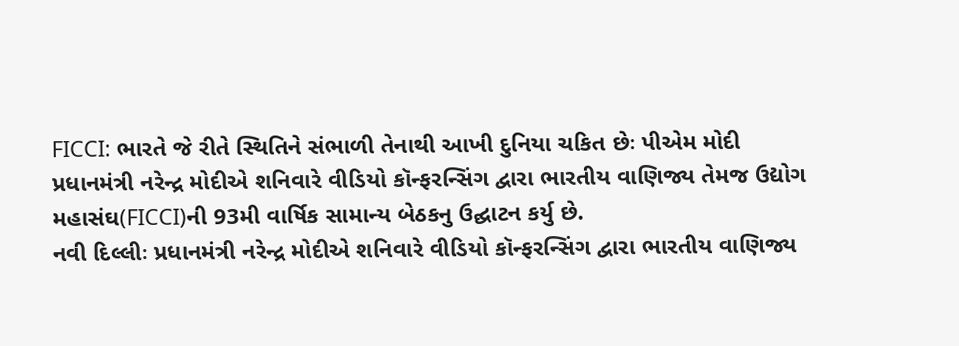FICCI: ભારતે જે રીતે સ્થિતિને સંભાળી તેનાથી આખી દુનિયા ચકિત છેઃ પીએમ મોદી
પ્રધાનમંત્રી નરેન્દ્ર મોદીએ શનિવારે વીડિયો કૉન્ફરન્સિંગ દ્વારા ભારતીય વાણિજ્ય તેમજ ઉદ્યોગ મહાસંઘ(FICCI)ની 93મી વાર્ષિક સામાન્ય બેઠકનુ ઉદ્ઘાટન કર્યુ છે.
નવી દિલ્લીઃ પ્રધાનમંત્રી નરેન્દ્ર મોદીએ શનિવારે વીડિયો કૉન્ફરન્સિંગ દ્વારા ભારતીય વાણિજ્ય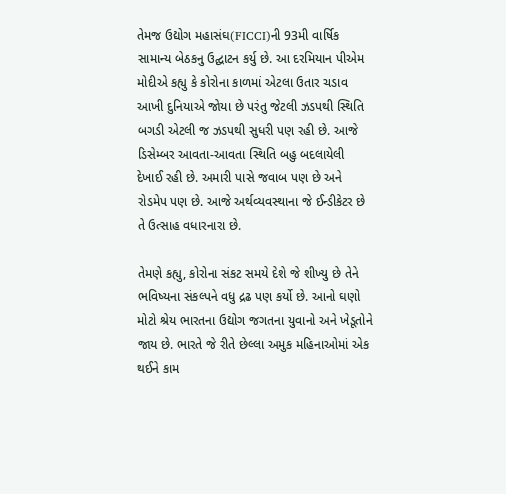તેમજ ઉદ્યોગ મહાસંઘ(FICCI)ની 93મી વાર્ષિક સામાન્ય બેઠકનુ ઉદ્ઘાટન કર્યુ છે. આ દરમિયાન પીએમ મોદીએ કહ્યુ કે કોરોના કાળમાં એટલા ઉતાર ચડાવ આખી દુનિયાએ જોયા છે પરંતુ જેટલી ઝડપથી સ્થિતિ બગડી એટલી જ ઝડપથી સુધરી પણ રહી છે. આજે ડિસેમ્બર આવતા-આવતા સ્થિતિ બહુ બદલાયેલી દેખાઈ રહી છે. અમારી પાસે જવાબ પણ છે અને રોડમેપ પણ છે. આજે અર્થવ્યવસ્થાના જે ઈન્ડીકેટર છે તે ઉત્સાહ વધારનારા છે.

તેમણે કહ્યુ, કોરોના સંકટ સમયે દેશે જે શીખ્યુ છે તેને ભવિષ્યના સંકલ્પને વધુ દ્રઢ પણ કર્યો છે. આનો ઘણો મોટો શ્રેય ભારતના ઉદ્યોગ જગતના યુવાનો અને ખેડૂતોને જાય છે. ભારતે જે રીતે છેલ્લા અમુક મહિનાઓમાં એક થઈને કામ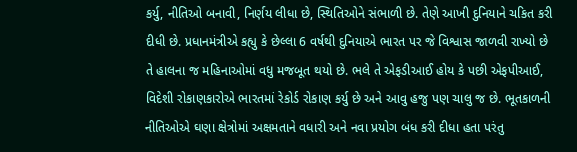કર્યુ, નીતિઓ બનાવી, નિર્ણય લીધા છે, સ્થિતિઓને સંભાળી છે. તેણે આખી દુનિયાને ચકિત કરી દીધી છે. પ્રધાનમંત્રીએ કહ્યુ કે છેલ્લા 6 વર્ષથી દુનિયાએ ભારત પર જે વિશ્વાસ જાળવી રાખ્યો છે તે હાલના જ મહિનાઓમાં વધુ મજબૂત થયો છે. ભલે તે એફડીઆઈ હોય કે પછી એફપીઆઈ, વિદેશી રોકાણકારોએ ભારતમાં રેકોર્ડ રોકાણ કર્યુ છે અને આવુ હજુ પણ ચાલુ જ છે. ભૂતકાળની નીતિઓએ ઘણા ક્ષેત્રોમાં અક્ષમતાને વધારી અને નવા પ્રયોગ બંધ કરી દીધા હતા પરંતુ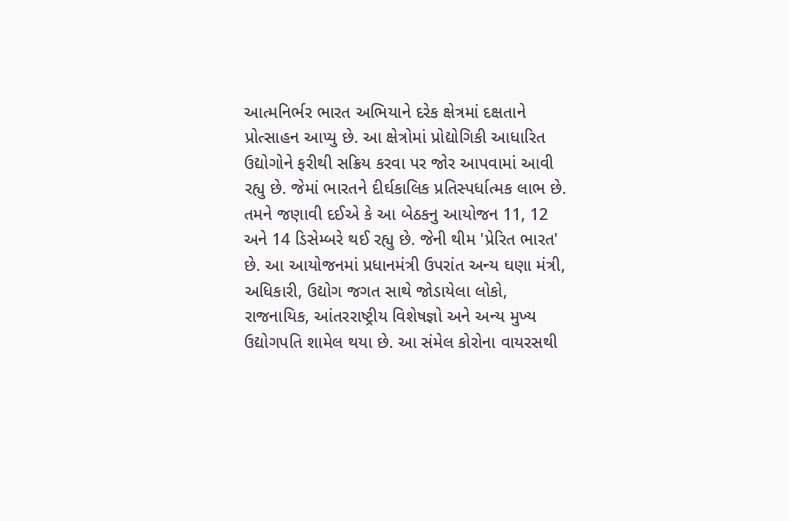આત્મનિર્ભર ભારત અભિયાને દરેક ક્ષેત્રમાં દક્ષતાને પ્રોત્સાહન આપ્યુ છે. આ ક્ષેત્રોમાં પ્રોદ્યોગિકી આધારિત ઉદ્યોગોને ફરીથી સક્રિય કરવા પર જોર આપવામાં આવી રહ્યુ છે. જેમાં ભારતને દીર્ઘકાલિક પ્રતિસ્પર્ધાત્મક લાભ છે.
તમને જણાવી દઈએ કે આ બેઠકનુ આયોજન 11, 12 અને 14 ડિસેમ્બરે થઈ રહ્યુ છે. જેની થીમ 'પ્રેરિત ભારત' છે. આ આયોજનમાં પ્રધાનમંત્રી ઉપરાંત અન્ય ઘણા મંત્રી, અધિકારી, ઉદ્યોગ જગત સાથે જોડાયેલા લોકો, રાજનાયિક, આંતરરાષ્ટ્રીય વિશેષજ્ઞો અને અન્ય મુખ્ય ઉદ્યોગપતિ શામેલ થયા છે. આ સંમેલ કોરોના વાયરસથી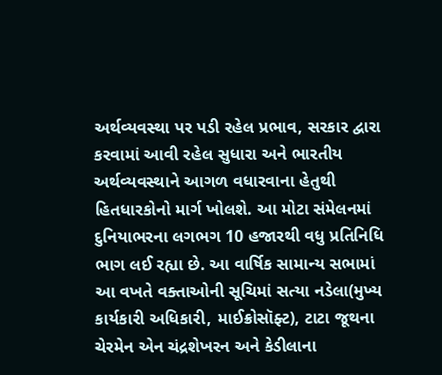અર્થવ્યવસ્થા પર પડી રહેલ પ્રભાવ, સરકાર દ્વારા કરવામાં આવી રહેલ સુધારા અને ભારતીય અર્થવ્યવસ્થાને આગળ વધારવાના હેતુથી હિતધારકોનો માર્ગ ખોલશે. આ મોટા સંમેલનમાં દુનિયાભરના લગભગ 10 હજારથી વધુ પ્રતિનિધિ ભાગ લઈ રહ્યા છે. આ વાર્ષિક સામાન્ય સભામાં આ વખતે વક્તાઓની સૂચિમાં સત્યા નડેલા(મુખ્ય કાર્યકારી અધિકારી, માઈક્રોસૉફ્ટ), ટાટા જૂથના ચેરમેન એન ચંદ્રશેખરન અને કેડીલાના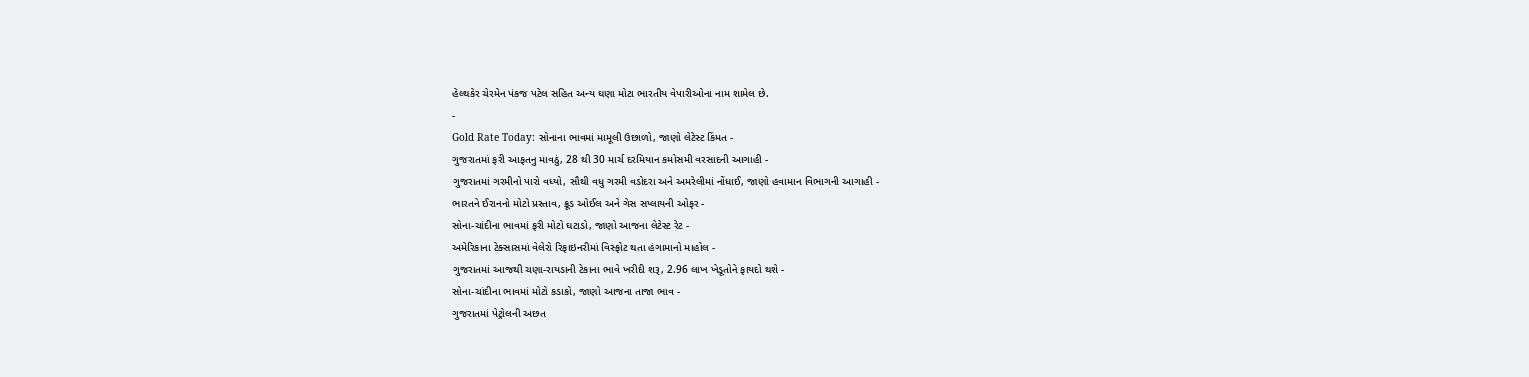હેલ્થકેર ચેરમેન પંકજ પટેલ સહિત અન્ય ઘણા મોટા ભારતીય વેપારીઓના નામ શામેલ છે.
-
Gold Rate Today: સોનાના ભાવમાં મામૂલી ઉછાળો, જાણો લેટેસ્ટ કિંમત -
ગુજરાતમાં ફરી આફતનુ માવઠું, 28 થી 30 માર્ચ દરમિયાન કમોસમી વરસાદની આગાહી -
ગુજરાતમાં ગરમીનો પારો વધ્યો, સૌથી વધુ ગરમી વડોદરા અને અમરેલીમાં નોંધાઈ, જાણો હવામાન વિભાગની આગાહી -
ભારતને ઈરાનનો મોટો પ્રસ્તાવ, ક્રૂડ ઓઈલ અને ગેસ સપ્લાયની ઓફર -
સોના-ચાંદીના ભાવમાં ફરી મોટો ઘટાડો, જાણો આજના લેટેસ્ટ રેટ -
અમેરિકાના ટેક્સાસમાં વેલેરો રિફાઇનરીમાં વિસ્ફોટ થતા હંગામાનો માહોલ -
ગુજરાતમાં આજથી ચણા-રાયડાની ટેકાના ભાવે ખરીદી શરૂ, 2.96 લાખ ખેડૂતોને ફાયદો થશે -
સોના-ચાંદીના ભાવમાં મોટો કડાકો, જાણો આજના તાજા ભાવ -
ગુજરાતમાં પેટ્રોલની અછત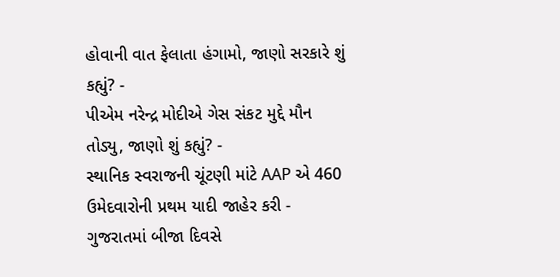હોવાની વાત ફેલાતા હંગામો, જાણો સરકારે શું કહ્યું? -
પીએમ નરેન્દ્ર મોદીએ ગેસ સંકટ મુદ્દે મૌન તોડ્યુ, જાણો શું કહ્યું? -
સ્થાનિક સ્વરાજની ચૂંટણી માંટે AAP એ 460 ઉમેદવારોની પ્રથમ યાદી જાહેર કરી -
ગુજરાતમાં બીજા દિવસે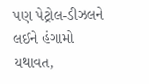પણ પેટ્રોલ-ડીઝલને લઈને હંગામો યથાવત,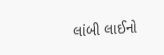લાંબી લાઈનો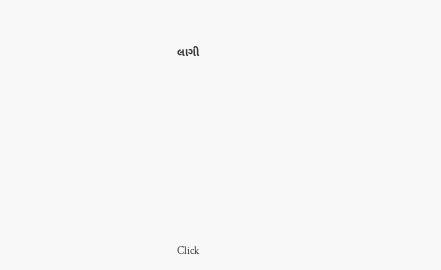લાગી









Click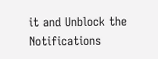it and Unblock the Notifications